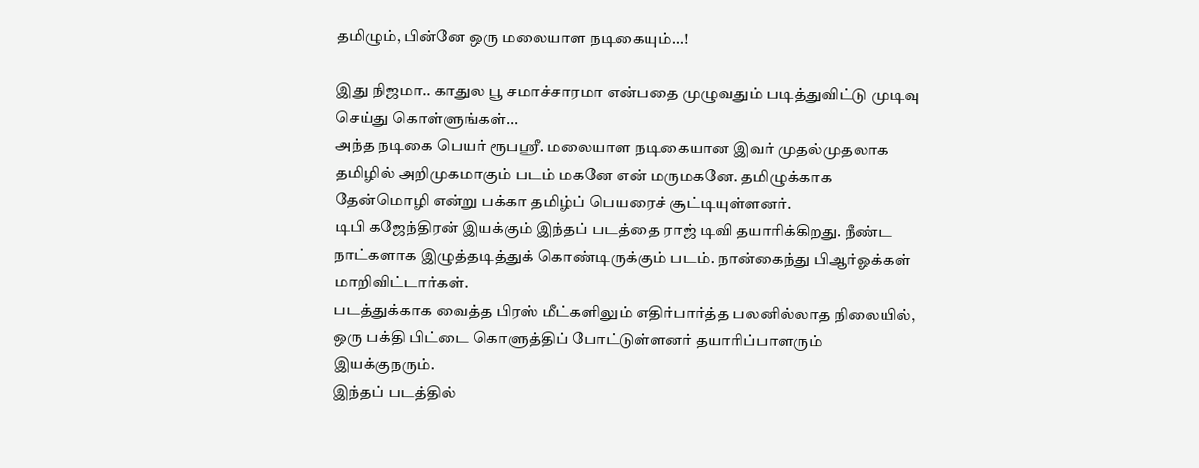தமிழும், பின்னே ஒரு மலையாள நடிகையும்...!

இது நிஜமா.. காதுல பூ சமாச்சாரமா என்பதை முழுவதும் படித்துவிட்டு முடிவு செய்து கொள்ளுங்கள்...
அந்த நடிகை பெயர் ரூபஸ்ரீ. மலையாள நடிகையான இவர் முதல்முதலாக தமிழில் அறிமுகமாகும் படம் மகனே என் மருமகனே. தமிழுக்காக தேன்மொழி என்று பக்கா தமிழ்ப் பெயரைச் சூட்டியுள்ளனர்.
டிபி கஜேந்திரன் இயக்கும் இந்தப் படத்தை ராஜ் டிவி தயாரிக்கிறது. நீண்ட நாட்களாக இழுத்தடித்துக் கொண்டிருக்கும் படம். நான்கைந்து பிஆர்ஓக்கள் மாறிவிட்டார்கள்.
படத்துக்காக வைத்த பிரஸ் மீட்களிலும் எதிர்பார்த்த பலனில்லாத நிலையில், ஒரு பக்தி பிட்டை கொளுத்திப் போட்டுள்ளனர் தயாரிப்பாளரும் இயக்குநரும்.
இந்தப் படத்தில்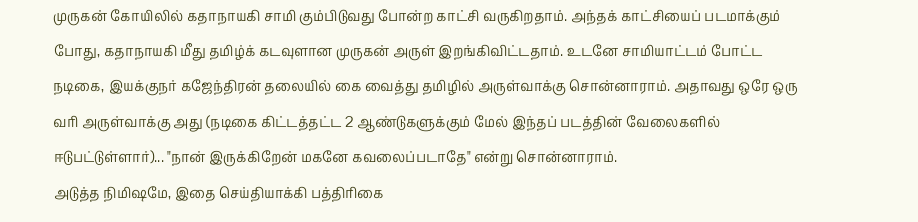முருகன் கோயிலில் கதாநாயகி சாமி கும்பிடுவது போன்ற காட்சி வருகிறதாம். அந்தக் காட்சியைப் படமாக்கும் போது, கதாநாயகி மீது தமிழ்க் கடவுளான முருகன் அருள் இறங்கிவிட்டதாம். உடனே சாமியாட்டம் போட்ட நடிகை, இயக்குநர் கஜேந்திரன் தலையில் கை வைத்து தமிழில் அருள்வாக்கு சொன்னாராம். அதாவது ஒரே ஒரு வரி அருள்வாக்கு அது (நடிகை கிட்டத்தட்ட 2 ஆண்டுகளுக்கும் மேல் இந்தப் படத்தின் வேலைகளில் ஈடுபட்டுள்ளார்)... "நான் இருக்கிறேன் மகனே கவலைப்படாதே" என்று சொன்னாராம்.
அடுத்த நிமிஷமே, இதை செய்தியாக்கி பத்திரிகை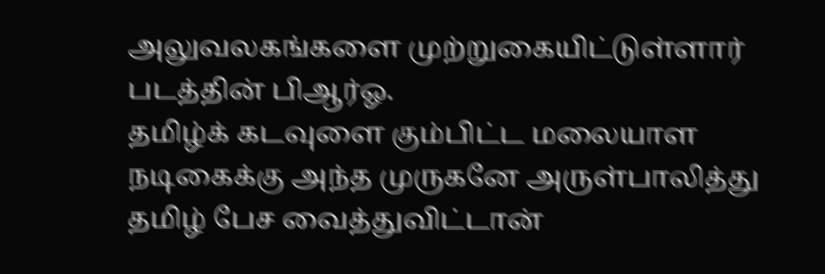அலுவலகங்களை முற்றுகையிட்டுள்ளார் படத்தின் பிஆர்ஓ.
தமிழ்க் கடவுளை கும்பிட்ட மலையாள நடிகைக்கு அந்த முருகனே அருள்பாலித்து தமிழ் பேச வைத்துவிட்டான்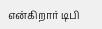என்கிறார் டிபி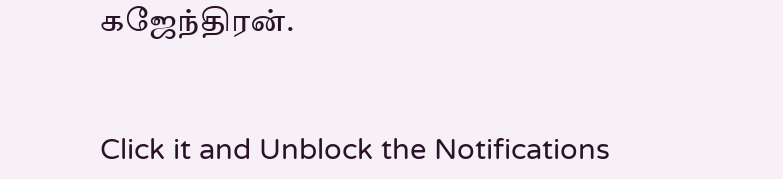கஜேந்திரன்.


Click it and Unblock the Notifications